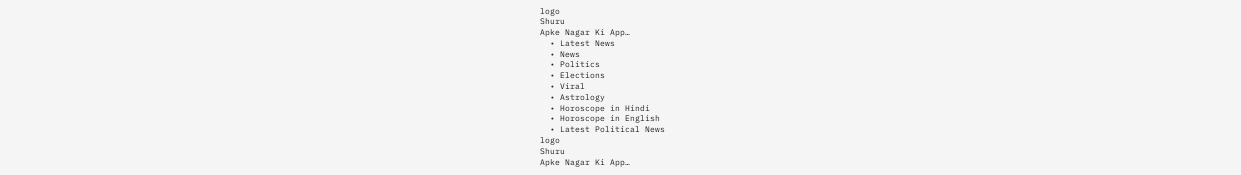logo
Shuru
Apke Nagar Ki App…
  • Latest News
  • News
  • Politics
  • Elections
  • Viral
  • Astrology
  • Horoscope in Hindi
  • Horoscope in English
  • Latest Political News
logo
Shuru
Apke Nagar Ki App…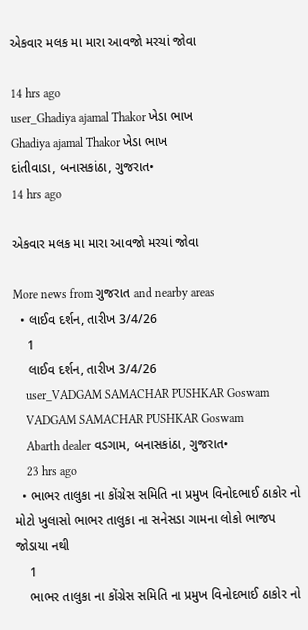એકવાર મલક મા મારા આવજો મરચાં જોવા

14 hrs ago
user_Ghadiya ajamal Thakor ખેડા ભાખ
Ghadiya ajamal Thakor ખેડા ભાખ
દાંતીવાડા, બનાસકાંઠા, ગુજરાત•
14 hrs ago

એકવાર મલક મા મારા આવજો મરચાં જોવા

More news from ગુજરાત and nearby areas
  • લાઈવ દર્શન, તારીખ 3/4/26
    1
    લાઈવ દર્શન, તારીખ 3/4/26
    user_VADGAM SAMACHAR PUSHKAR Goswam
    VADGAM SAMACHAR PUSHKAR Goswam
    Abarth dealer વડગામ, બનાસકાંઠા, ગુજરાત•
    23 hrs ago
  • ભાભર તાલુકા ના કોંગ્રેસ સમિતિ ના પ્રમુખ વિનોદભાઈ ઠાકોર નો મોટો ખુલાસો ભાભર તાલુકા ના સનેસડા ગામના લોકો ભાજપ જોડાયા નથી
    1
    ભાભર તાલુકા ના કોંગ્રેસ સમિતિ ના પ્રમુખ વિનોદભાઈ ઠાકોર નો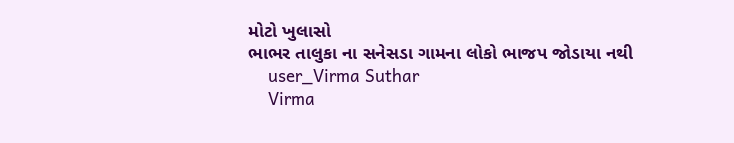મોટો ખુલાસો
ભાભર તાલુકા ના સનેસડા ગામના લોકો ભાજપ જોડાયા નથી
    user_Virma Suthar
    Virma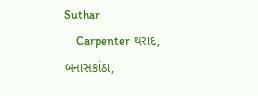Suthar
    Carpenter થરાદ, બનાસકાંઠા,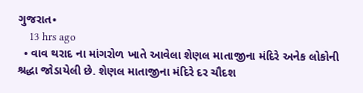ગુજરાત•
    13 hrs ago
  • વાવ થરાદ ના માંગરોળ ખાતે આવેલા શેણલ માતાજીના મંદિરે અનેક લોકોની શ્રદ્ધા જોડાયેલી છે. શેણલ માતાજીના મંદિરે દર ચૌદશ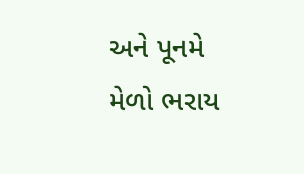અને પૂનમે મેળો ભરાય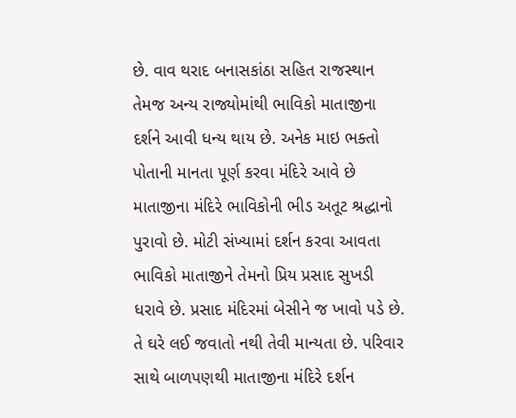છે. વાવ થરાદ બનાસકાંઠા સહિત રાજસ્થાન તેમજ અન્ય રાજ્યોમાંથી ભાવિકો માતાજીના દર્શને આવી ધન્ય થાય છે. અનેક માઇ ભક્તો પોતાની માનતા પૂર્ણ કરવા મંદિરે આવે છે માતાજીના મંદિરે ભાવિકોની ભીડ અતૂટ શ્રદ્ધાનો પુરાવો છે. મોટી સંખ્યામાં દર્શન કરવા આવતા ભાવિકો માતાજીને તેમનો પ્રિય પ્રસાદ સુખડી ધરાવે છે. પ્રસાદ મંદિરમાં બેસીને જ ખાવો પડે છે. તે ઘરે લઈ જવાતો નથી તેવી માન્યતા છે. પરિવાર સાથે બાળપણથી માતાજીના મંદિરે દર્શન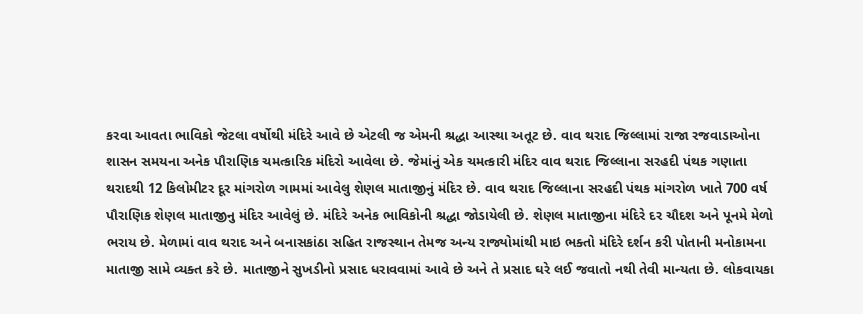કરવા આવતા ભાવિકો જેટલા વર્ષોથી મંદિરે આવે છે એટલી જ એમની શ્રદ્ધા આસ્થા અતૂટ છે. વાવ થરાદ જિલ્લામાં રાજા રજવાડાઓના શાસન સમયના અનેક પૌરાણિક ચમત્કારિક મંદિરો આવેલા છે. જેમાંનું એક ચમત્કારી મંદિર વાવ થરાદ જિલ્લાના સરહદી પંથક ગણાતા થરાદથી 12 કિલોમીટર દૂર માંગરોળ ગામમાં આવેલુ શેણલ માતાજીનું મંદિર છે. વાવ થરાદ જિલ્લાના સરહદી પંથક માંગરોળ ખાતે 700 વર્ષ પૌરાણિક શેણલ માતાજીનુ મંદિર આવેલું છે. મંદિરે અનેક ભાવિકોની શ્રદ્ધા જોડાયેલી છે. શેણલ માતાજીના મંદિરે દર ચૌદશ અને પૂનમે મેળો ભરાય છે. મેળામાં વાવ થરાદ અને બનાસકાંઠા સહિત રાજસ્થાન તેમજ અન્ય રાજ્યોમાંથી માઇ ભક્તો મંદિરે દર્શન કરી પોતાની મનોકામના માતાજી સામે વ્યક્ત કરે છે. માતાજીને સુખડીનો પ્રસાદ ધરાવવામાં આવે છે અને તે પ્રસાદ ઘરે લઈ જવાતો નથી તેવી માન્યતા છે. લોકવાયકા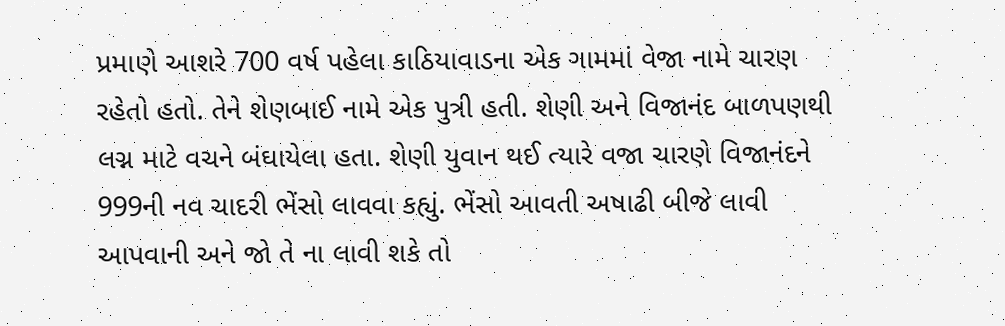પ્રમાણે આશરે 700 વર્ષ પહેલા કાઠિયાવાડના એક ગામમાં વેજા નામે ચારણ રહેતો હતો. તેને શેણબાઈ નામે એક પુત્રી હતી. શેણી અને વિજાનંદ બાળપણથી લગ્ન માટે વચને બંઘાયેલા હતા. શેણી યુવાન થઈ ત્યારે વજા ચારણે વિજાનંદને 999ની નવ ચાદરી ભેંસો લાવવા કહ્યું. ભેંસો આવતી અષાઢી બીજે લાવી આપવાની અને જો તે ના લાવી શકે તો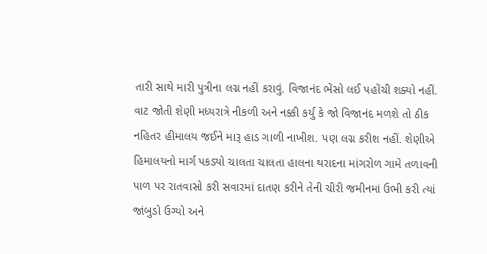તારી સાથે મારી પુત્રીના લગ્ન નહીં કરાવું. વિજાનંદ ભેંસો લઈ પહોંચી શક્યો નહીં. વાટ જોતી શેણી મધ્યરાત્રે નીકળી અને નક્કી કર્યુ કે જો વિજાનંદ મળશે તો ઠીક નહિતર હીમાલય જઈને મારૂ હાડ ગાળી નાખીશ. પણ લગ્ન કરીશ નહીં. શેણીએ હિમાલયનો માર્ગ પકડ્યો ચાલતા ચાલતા હાલના થરાદના માંગરોળ ગામે તળાવની પાળ પર રાતવાસો કરી સવારમાં દાતણ કરીને તેની ચીરી જમીનમાં ઉભી કરી ત્યાં જાંબુડો ઉગ્યો અને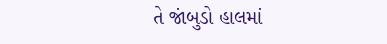તે જાંબુડો હાલમાં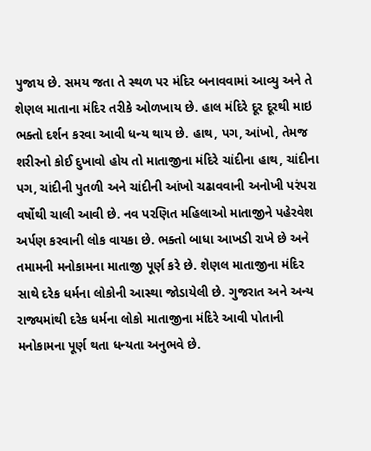પુજાય છે. સમય જતા તે સ્થળ પર મંદિર બનાવવામાં આવ્યુ અને તે શેણલ માતાના મંદિર તરીકે ઓળખાય છે. હાલ મંદિરે દૂર દૂરથી માઇ ભક્તો દર્શન કરવા આવી ધન્ય થાય છે. હાથ, પગ, આંખો, તેમજ શરીરનો કોઈ દુખાવો હોય તો માતાજીના મંદિરે ચાંદીના હાથ, ચાંદીના પગ, ચાંદીની પુતળી અને ચાંદીની આંખો ચઢાવવાની અનોખી પરંપરા વર્ષોથી ચાલી આવી છે. નવ પરણિત મહિલાઓ માતાજીને પહેરવેશ અર્પણ કરવાની લોક વાયકા છે. ભક્તો બાધા આખડી રાખે છે અને તમામની મનોકામના માતાજી પૂર્ણ કરે છે. શેણલ માતાજીના મંદિર સાથે દરેક ધર્મના લોકોની આસ્થા જોડાયેલી છે. ગુજરાત અને અન્ય રાજ્યમાંથી દરેક ધર્મના લોકો માતાજીના મંદિરે આવી પોતાની મનોકામના પૂર્ણ થતા ધન્યતા અનુભવે છે.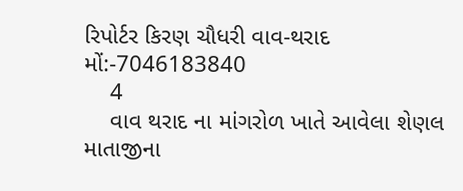રિપોર્ટર કિરણ ચૌધરી વાવ-થરાદ મોં:-7046183840
    4
    વાવ થરાદ ના માંગરોળ ખાતે આવેલા શેણલ માતાજીના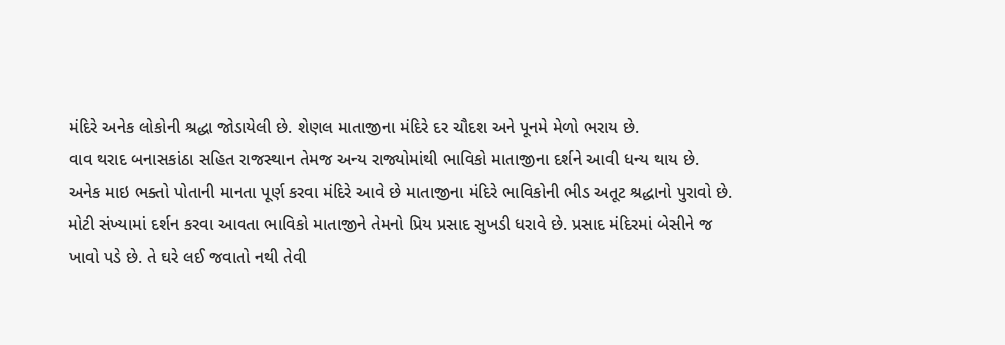મંદિરે અનેક લોકોની શ્રદ્ધા જોડાયેલી છે. શેણલ માતાજીના મંદિરે દર ચૌદશ અને પૂનમે મેળો ભરાય છે.
વાવ થરાદ બનાસકાંઠા સહિત રાજસ્થાન તેમજ અન્ય રાજ્યોમાંથી ભાવિકો માતાજીના દર્શને આવી ધન્ય થાય છે.
અનેક માઇ ભક્તો પોતાની માનતા પૂર્ણ કરવા મંદિરે આવે છે માતાજીના મંદિરે ભાવિકોની ભીડ અતૂટ શ્રદ્ધાનો પુરાવો છે. મોટી સંખ્યામાં દર્શન કરવા આવતા ભાવિકો માતાજીને તેમનો પ્રિય પ્રસાદ સુખડી ધરાવે છે. પ્રસાદ મંદિરમાં બેસીને જ ખાવો પડે છે. તે ઘરે લઈ જવાતો નથી તેવી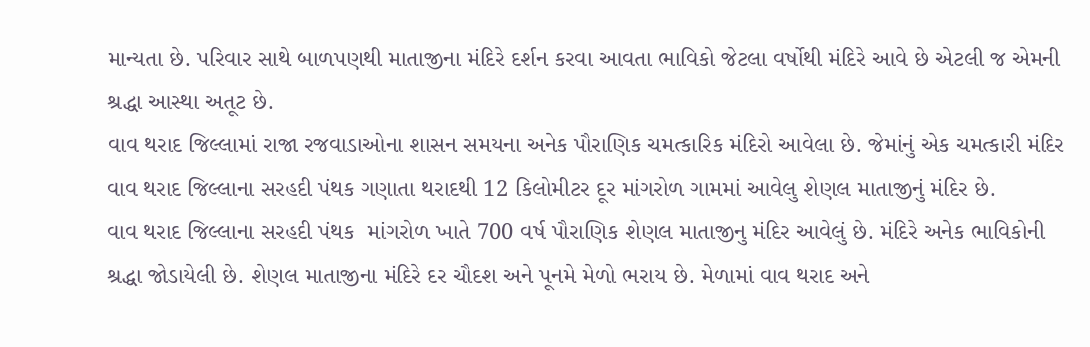માન્યતા છે. પરિવાર સાથે બાળપણથી માતાજીના મંદિરે દર્શન કરવા આવતા ભાવિકો જેટલા વર્ષોથી મંદિરે આવે છે એટલી જ એમની શ્રદ્ધા આસ્થા અતૂટ છે.
વાવ થરાદ જિલ્લામાં રાજા રજવાડાઓના શાસન સમયના અનેક પૌરાણિક ચમત્કારિક મંદિરો આવેલા છે. જેમાંનું એક ચમત્કારી મંદિર વાવ થરાદ જિલ્લાના સરહદી પંથક ગણાતા થરાદથી 12 કિલોમીટર દૂર માંગરોળ ગામમાં આવેલુ શેણલ માતાજીનું મંદિર છે.
વાવ થરાદ જિલ્લાના સરહદી પંથક  માંગરોળ ખાતે 700 વર્ષ પૌરાણિક શેણલ માતાજીનુ મંદિર આવેલું છે. મંદિરે અનેક ભાવિકોની શ્રદ્ધા જોડાયેલી છે. શેણલ માતાજીના મંદિરે દર ચૌદશ અને પૂનમે મેળો ભરાય છે. મેળામાં વાવ થરાદ અને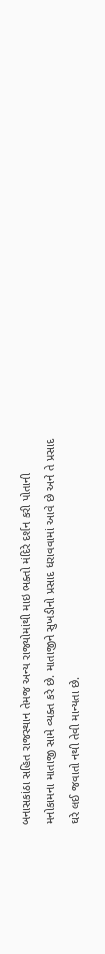બનાસકાંઠા સહિત રાજસ્થાન તેમજ અન્ય રાજ્યોમાંથી માઇ ભક્તો મંદિરે દર્શન કરી પોતાની મનોકામના માતાજી સામે વ્યક્ત કરે છે. માતાજીને સુખડીનો પ્રસાદ ધરાવવામાં આવે છે અને તે પ્રસાદ ઘરે લઈ જવાતો નથી તેવી માન્યતા છે.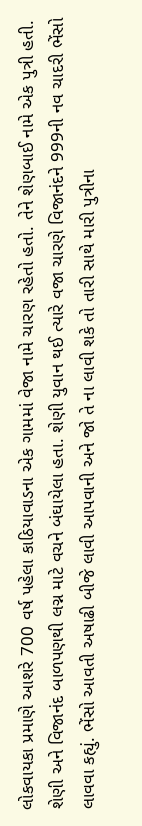લોકવાયકા પ્રમાણે આશરે 700 વર્ષ પહેલા કાઠિયાવાડના એક ગામમાં વેજા નામે ચારણ રહેતો હતો. તેને શેણબાઈ નામે એક પુત્રી હતી. શેણી અને વિજાનંદ બાળપણથી લગ્ન માટે વચને બંઘાયેલા હતા. શેણી યુવાન થઈ ત્યારે વજા ચારણે વિજાનંદને 999ની નવ ચાદરી ભેંસો લાવવા કહ્યું. ભેંસો આવતી અષાઢી બીજે લાવી આપવાની અને જો તે ના લાવી શકે તો તારી સાથે મારી પુત્રીના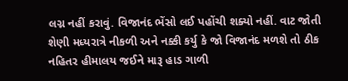લગ્ન નહીં કરાવું. વિજાનંદ ભેંસો લઈ પહોંચી શક્યો નહીં. વાટ જોતી શેણી મધ્યરાત્રે નીકળી અને નક્કી કર્યુ કે જો વિજાનંદ મળશે તો ઠીક નહિતર હીમાલય જઈને મારૂ હાડ ગાળી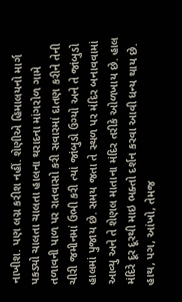નાખીશ. પણ લગ્ન કરીશ નહીં. શેણીએ હિમાલયનો માર્ગ પકડ્યો ચાલતા ચાલતા હાલના થરાદના માંગરોળ ગામે તળાવની પાળ પર રાતવાસો કરી સવારમાં દાતણ કરીને તેની ચીરી જમીનમાં ઉભી કરી ત્યાં જાંબુડો ઉગ્યો અને તે જાંબુડો હાલમાં પુજાય છે. સમય જતા તે સ્થળ પર મંદિર બનાવવામાં આવ્યુ અને તે શેણલ માતાના મંદિર તરીકે ઓળખાય છે. હાલ મંદિરે દૂર દૂરથી માઇ ભક્તો દર્શન કરવા આવી ધન્ય થાય છે.
હાથ, પગ, આંખો, તેમજ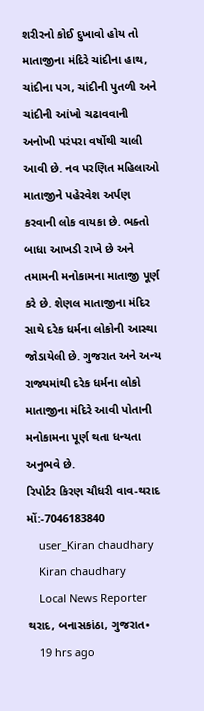શરીરનો કોઈ દુખાવો હોય તો માતાજીના મંદિરે ચાંદીના હાથ, ચાંદીના પગ, ચાંદીની પુતળી અને ચાંદીની આંખો ચઢાવવાની અનોખી પરંપરા વર્ષોથી ચાલી આવી છે. નવ પરણિત મહિલાઓ માતાજીને પહેરવેશ અર્પણ કરવાની લોક વાયકા છે. ભક્તો બાધા આખડી રાખે છે અને તમામની મનોકામના માતાજી પૂર્ણ કરે છે. શેણલ માતાજીના મંદિર સાથે દરેક ધર્મના લોકોની આસ્થા જોડાયેલી છે. ગુજરાત અને અન્ય રાજ્યમાંથી દરેક ધર્મના લોકો માતાજીના મંદિરે આવી પોતાની મનોકામના પૂર્ણ થતા ધન્યતા અનુભવે છે.
રિપોર્ટર કિરણ ચૌધરી વાવ-થરાદ
મોં:-7046183840
    user_Kiran chaudhary
    Kiran chaudhary
    Local News Reporter થરાદ, બનાસકાંઠા, ગુજરાત•
    19 hrs ago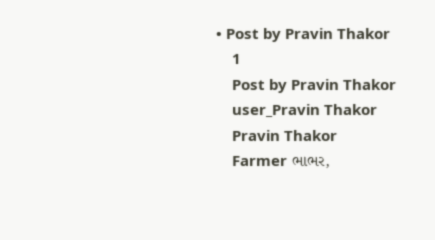• Post by Pravin Thakor
    1
    Post by Pravin Thakor
    user_Pravin Thakor
    Pravin Thakor
    Farmer ભાભર,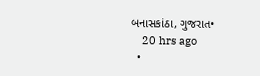બનાસકાંઠા, ગુજરાત•
    20 hrs ago
  •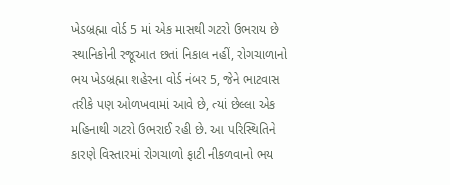ખેડબ્રહ્મા વોર્ડ 5 માં એક માસથી ગટરો ઉભરાય છે સ્થાનિકોની રજૂઆત છતાં નિકાલ નહીં, રોગચાળાનો ભય ખેડબ્રહ્મા શહેરના વોર્ડ નંબર 5, જેને ભાટવાસ તરીકે પણ ઓળખવામાં આવે છે, ત્યાં છેલ્લા એક મહિનાથી ગટરો ઉભરાઈ રહી છે. આ પરિસ્થિતિને કારણે વિસ્તારમાં રોગચાળો ફાટી નીકળવાનો ભય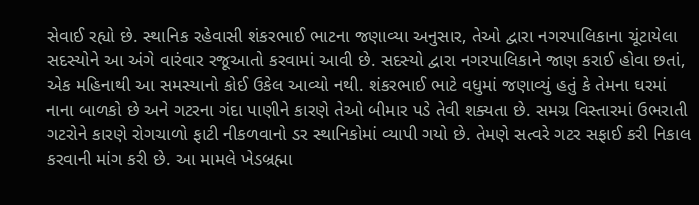સેવાઈ રહ્યો છે. સ્થાનિક રહેવાસી શંકરભાઈ ભાટના જણાવ્યા અનુસાર, તેઓ દ્વારા નગરપાલિકાના ચૂંટાયેલા સદસ્યોને આ અંગે વારંવાર રજૂઆતો કરવામાં આવી છે. સદસ્યો દ્વારા નગરપાલિકાને જાણ કરાઈ હોવા છતાં, એક મહિનાથી આ સમસ્યાનો કોઈ ઉકેલ આવ્યો નથી. શંકરભાઈ ભાટે વધુમાં જણાવ્યું હતું કે તેમના ઘરમાં નાના બાળકો છે અને ગટરના ગંદા પાણીને કારણે તેઓ બીમાર પડે તેવી શક્યતા છે. સમગ્ર વિસ્તારમાં ઉભરાતી ગટરોને કારણે રોગચાળો ફાટી નીકળવાનો ડર સ્થાનિકોમાં વ્યાપી ગયો છે. તેમણે સત્વરે ગટર સફાઈ કરી નિકાલ કરવાની માંગ કરી છે. આ મામલે ખેડબ્રહ્મા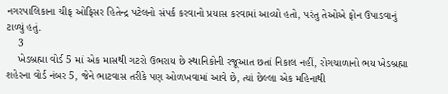નગરપાલિકાના ચીફ ઓફિસર હિતેન્દ્ર પટેલનો સંપર્ક કરવાનો પ્રયાસ કરવામાં આવ્યો હતો, પરંતુ તેઓએ ફોન ઉપાડવાનું ટાળ્યું હતું.
    3
    ખેડબ્રહ્મા વોર્ડ 5 માં એક માસથી ગટરો ઉભરાય છે સ્થાનિકોની રજૂઆત છતાં નિકાલ નહીં, રોગચાળાનો ભય ખેડબ્રહ્મા શહેરના વોર્ડ નંબર 5, જેને ભાટવાસ તરીકે પણ ઓળખવામાં આવે છે, ત્યાં છેલ્લા એક મહિનાથી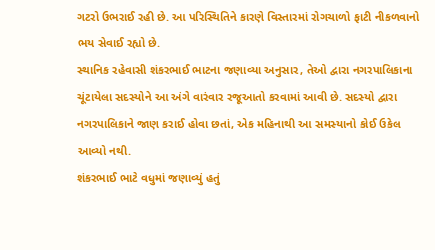ગટરો ઉભરાઈ રહી છે. આ પરિસ્થિતિને કારણે વિસ્તારમાં રોગચાળો ફાટી નીકળવાનો ભય સેવાઈ રહ્યો છે.
સ્થાનિક રહેવાસી શંકરભાઈ ભાટના જણાવ્યા અનુસાર, તેઓ દ્વારા નગરપાલિકાના ચૂંટાયેલા સદસ્યોને આ અંગે વારંવાર રજૂઆતો કરવામાં આવી છે. સદસ્યો દ્વારા નગરપાલિકાને જાણ કરાઈ હોવા છતાં, એક મહિનાથી આ સમસ્યાનો કોઈ ઉકેલ આવ્યો નથી.
શંકરભાઈ ભાટે વધુમાં જણાવ્યું હતું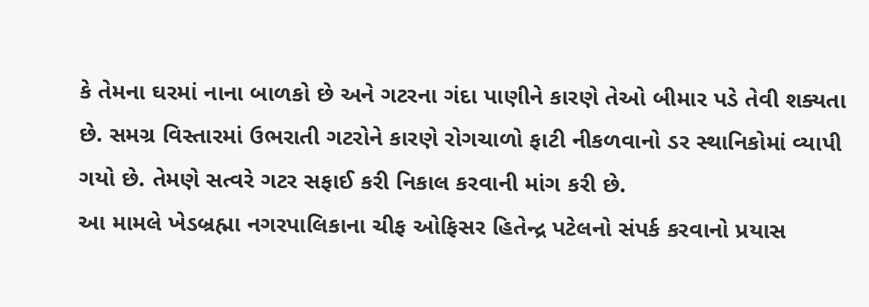કે તેમના ઘરમાં નાના બાળકો છે અને ગટરના ગંદા પાણીને કારણે તેઓ બીમાર પડે તેવી શક્યતા છે. સમગ્ર વિસ્તારમાં ઉભરાતી ગટરોને કારણે રોગચાળો ફાટી નીકળવાનો ડર સ્થાનિકોમાં વ્યાપી ગયો છે. તેમણે સત્વરે ગટર સફાઈ કરી નિકાલ કરવાની માંગ કરી છે.
આ મામલે ખેડબ્રહ્મા નગરપાલિકાના ચીફ ઓફિસર હિતેન્દ્ર પટેલનો સંપર્ક કરવાનો પ્રયાસ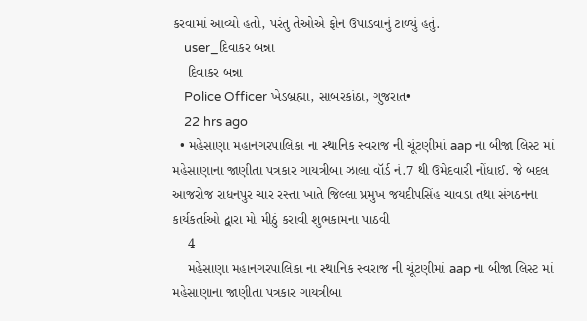કરવામાં આવ્યો હતો, પરંતુ તેઓએ ફોન ઉપાડવાનું ટાળ્યું હતું.
    user_દિવાકર બન્ના
    દિવાકર બન્ના
    Police Officer ખેડબ્રહ્મા, સાબરકાંઠા, ગુજરાત•
    22 hrs ago
  • મહેસાણા મહાનગરપાલિકા ના સ્થાનિક સ્વરાજ ની ચૂંટણીમાં aap ના બીજા લિસ્ટ માં મહેસાણાના જાણીતા પત્રકાર ગાયત્રીબા ઝાલા વૉર્ડ નં.7 થી ઉમેદવારી નોંધાઈ. જે બદલ આજરોજ રાધનપુર ચાર રસ્તા ખાતે જિલ્લા પ્રમુખ જયદીપસિંહ ચાવડા તથા સંગઠનના કાર્યકર્તાઓ દ્વારા મો મીઠું કરાવી શુભકામના પાઠવી
    4
    મહેસાણા મહાનગરપાલિકા ના સ્થાનિક સ્વરાજ ની ચૂંટણીમાં aap ના બીજા લિસ્ટ માં મહેસાણાના જાણીતા પત્રકાર ગાયત્રીબા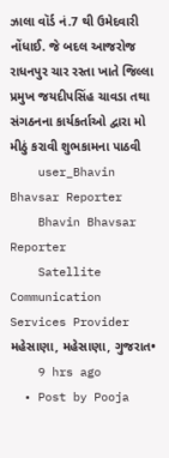ઝાલા વૉર્ડ નં.7 થી ઉમેદવારી નોંધાઈ. જે બદલ આજરોજ રાધનપુર ચાર રસ્તા ખાતે જિલ્લા પ્રમુખ જયદીપસિંહ ચાવડા તથા સંગઠનના કાર્યકર્તાઓ દ્વારા મો મીઠું કરાવી શુભકામના પાઠવી
    user_Bhavin Bhavsar Reporter
    Bhavin Bhavsar Reporter
    Satellite Communication Services Provider મહેસાણા, મહેસાણા, ગુજરાત•
    9 hrs ago
  • Post by Pooja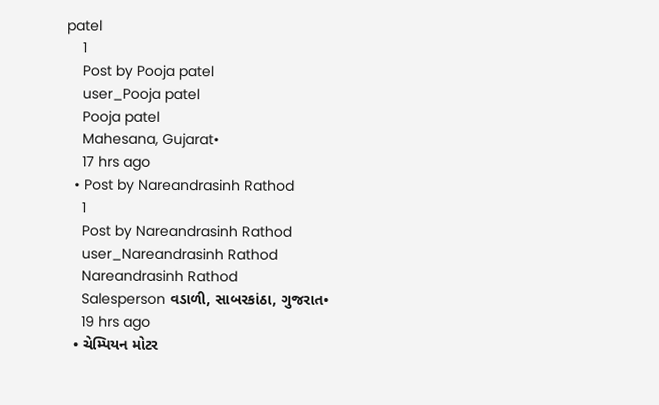patel
    1
    Post by Pooja patel
    user_Pooja patel
    Pooja patel
    Mahesana, Gujarat•
    17 hrs ago
  • Post by Nareandrasinh Rathod
    1
    Post by Nareandrasinh Rathod
    user_Nareandrasinh Rathod
    Nareandrasinh Rathod
    Salesperson વડાળી, સાબરકાંઠા, ગુજરાત•
    19 hrs ago
  • ચેમ્પિયન મોટર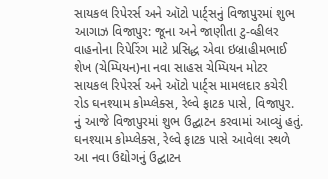સાયકલ રિપેરર્સ અને ઑટો પાર્ટ્સનું વિજાપુરમાં શુભ આગાઝ વિજાપુર: જૂના અને જાણીતા ટુ-વ્હીલર વાહનોના રિપેરિંગ માટે પ્રસિદ્ધ એવા ઇબ્રાહીમભાઈ શેખ (ચેમ્પિયન)ના નવા સાહસ ચેમ્પિયન મોટર સાયકલ રિપેરર્સ અને ઑટો પાર્ટ્સ મામલદાર કચેરી રોડ ઘનશ્યામ કોમ્પ્લેક્સ, રેલ્વે ફાટક પાસે, વિજાપુર. નું આજે વિજાપુરમાં શુભ ઉદ્ઘાટન કરવામાં આવ્યું હતું. ઘનશ્યામ કોમ્પ્લેક્સ, રેલ્વે ફાટક પાસે આવેલા સ્થળે આ નવા ઉદ્યોગનું ઉદ્ઘાટન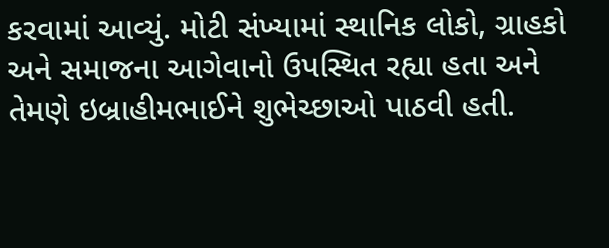કરવામાં આવ્યું. મોટી સંખ્યામાં સ્થાનિક લોકો, ગ્રાહકો અને સમાજના આગેવાનો ઉપસ્થિત રહ્યા હતા અને તેમણે ઇબ્રાહીમભાઈને શુભેચ્છાઓ પાઠવી હતી.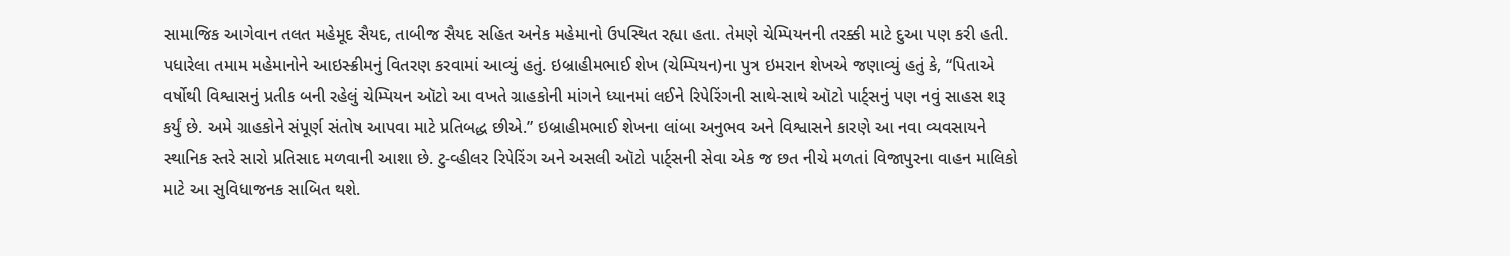સામાજિક આગેવાન તલત મહેમૂદ સૈયદ, તાબીજ સૈયદ સહિત અનેક મહેમાનો ઉપસ્થિત રહ્યા હતા. તેમણે ચેમ્પિયનની તરક્કી માટે દુઆ પણ કરી હતી. પધારેલા તમામ મહેમાનોને આઇસ્ક્રીમનું વિતરણ કરવામાં આવ્યું હતું. ઇબ્રાહીમભાઈ શેખ (ચેમ્પિયન)ના પુત્ર ઇમરાન શેખએ જણાવ્યું હતું કે, “પિતાએ વર્ષોથી વિશ્વાસનું પ્રતીક બની રહેલું ચેમ્પિયન ઑટો આ વખતે ગ્રાહકોની માંગને ધ્યાનમાં લઈને રિપેરિંગની સાથે-સાથે ઑટો પાર્ટ્સનું પણ નવું સાહસ શરૂ કર્યું છે. અમે ગ્રાહકોને સંપૂર્ણ સંતોષ આપવા માટે પ્રતિબદ્ધ છીએ.” ઇબ્રાહીમભાઈ શેખના લાંબા અનુભવ અને વિશ્વાસને કારણે આ નવા વ્યવસાયને સ્થાનિક સ્તરે સારો પ્રતિસાદ મળવાની આશા છે. ટુ-વ્હીલર રિપેરિંગ અને અસલી ઑટો પાર્ટ્સની સેવા એક જ છત નીચે મળતાં વિજાપુરના વાહન માલિકો માટે આ સુવિધાજનક સાબિત થશે.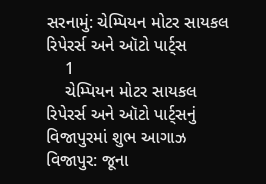સરનામું: ચેમ્પિયન મોટર સાયકલ રિપેરર્સ અને ઑટો પાર્ટ્સ
    1
    ચેમ્પિયન મોટર સાયકલ રિપેરર્સ અને ઑટો પાર્ટ્સનું વિજાપુરમાં શુભ આગાઝ
વિજાપુર: જૂના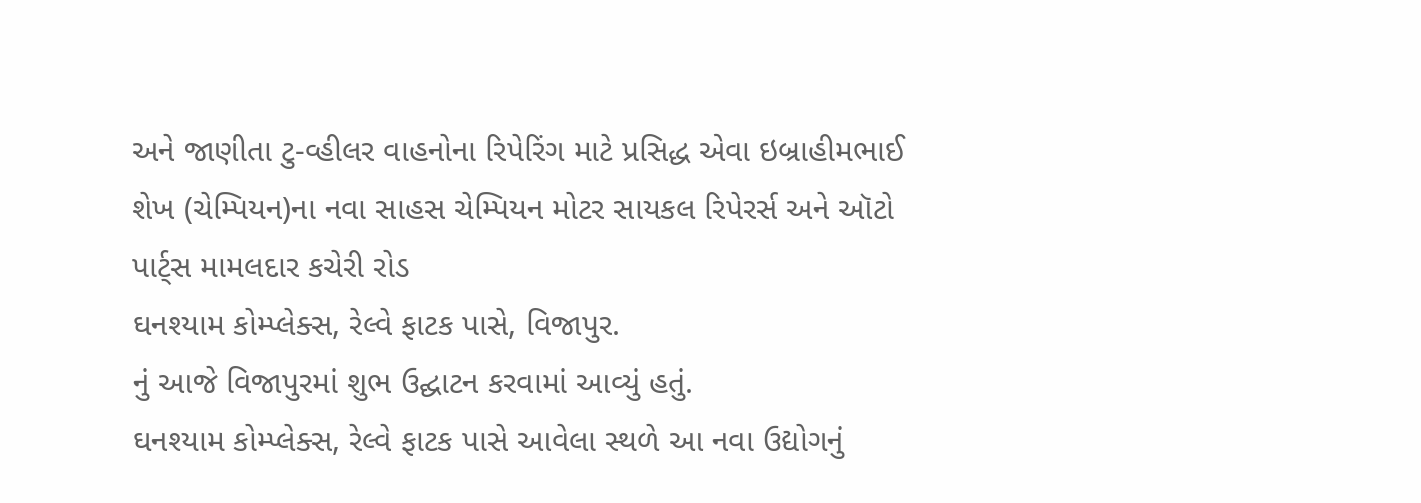અને જાણીતા ટુ-વ્હીલર વાહનોના રિપેરિંગ માટે પ્રસિદ્ધ એવા ઇબ્રાહીમભાઈ શેખ (ચેમ્પિયન)ના નવા સાહસ ચેમ્પિયન મોટર સાયકલ રિપેરર્સ અને ઑટો પાર્ટ્સ મામલદાર કચેરી રોડ
ઘનશ્યામ કોમ્પ્લેક્સ, રેલ્વે ફાટક પાસે, વિજાપુર.
નું આજે વિજાપુરમાં શુભ ઉદ્ઘાટન કરવામાં આવ્યું હતું.
ઘનશ્યામ કોમ્પ્લેક્સ, રેલ્વે ફાટક પાસે આવેલા સ્થળે આ નવા ઉદ્યોગનું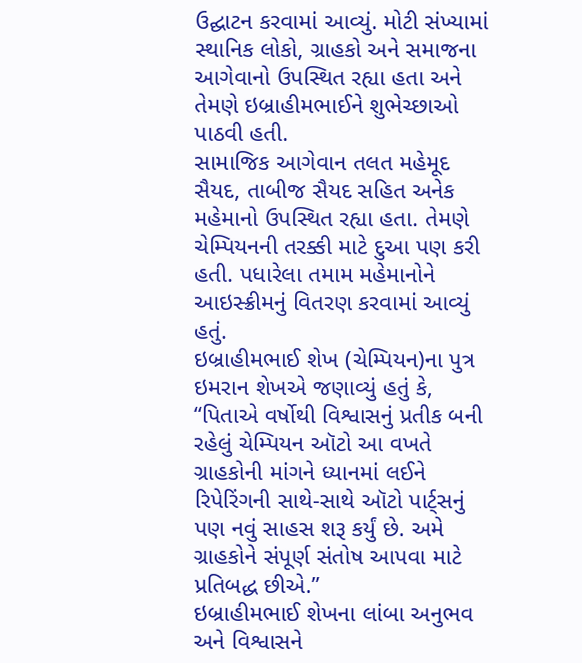ઉદ્ઘાટન કરવામાં આવ્યું. મોટી સંખ્યામાં સ્થાનિક લોકો, ગ્રાહકો અને સમાજના આગેવાનો ઉપસ્થિત રહ્યા હતા અને તેમણે ઇબ્રાહીમભાઈને શુભેચ્છાઓ પાઠવી હતી.
સામાજિક આગેવાન તલત મહેમૂદ સૈયદ, તાબીજ સૈયદ સહિત અનેક મહેમાનો ઉપસ્થિત રહ્યા હતા. તેમણે ચેમ્પિયનની તરક્કી માટે દુઆ પણ કરી હતી. પધારેલા તમામ મહેમાનોને આઇસ્ક્રીમનું વિતરણ કરવામાં આવ્યું હતું.
ઇબ્રાહીમભાઈ શેખ (ચેમ્પિયન)ના પુત્ર ઇમરાન શેખએ જણાવ્યું હતું કે, “પિતાએ વર્ષોથી વિશ્વાસનું પ્રતીક બની રહેલું ચેમ્પિયન ઑટો આ વખતે ગ્રાહકોની માંગને ધ્યાનમાં લઈને રિપેરિંગની સાથે-સાથે ઑટો પાર્ટ્સનું પણ નવું સાહસ શરૂ કર્યું છે. અમે ગ્રાહકોને સંપૂર્ણ સંતોષ આપવા માટે પ્રતિબદ્ધ છીએ.”
ઇબ્રાહીમભાઈ શેખના લાંબા અનુભવ અને વિશ્વાસને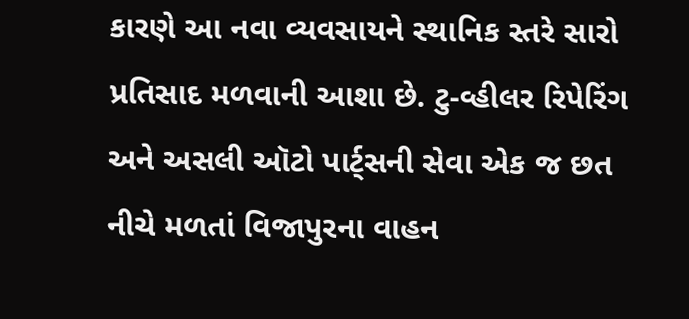કારણે આ નવા વ્યવસાયને સ્થાનિક સ્તરે સારો પ્રતિસાદ મળવાની આશા છે. ટુ-વ્હીલર રિપેરિંગ અને અસલી ઑટો પાર્ટ્સની સેવા એક જ છત નીચે મળતાં વિજાપુરના વાહન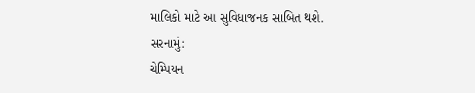માલિકો માટે આ સુવિધાજનક સાબિત થશે.
સરનામું:
ચેમ્પિયન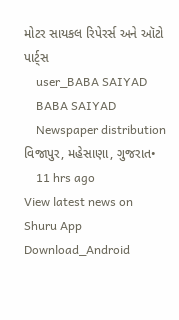મોટર સાયકલ રિપેરર્સ અને ઑટો પાર્ટ્સ
    user_BABA SAIYAD
    BABA SAIYAD
    Newspaper distribution વિજાપુર, મહેસાણા, ગુજરાત•
    11 hrs ago
View latest news on Shuru App
Download_Android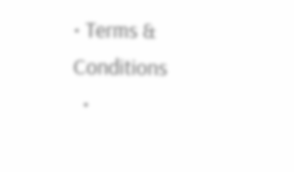• Terms & Conditions
  •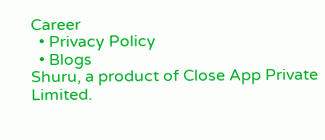Career
  • Privacy Policy
  • Blogs
Shuru, a product of Close App Private Limited.